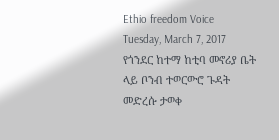Ethio freedom Voice
Tuesday, March 7, 2017
የጎንደር ከተማ ከቲባ መኖሪያ ቤት ላይ ቦንብ ተወርውሮ ጉዳት መድረሱ ታወቀ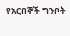የአርበኞች ግንቦት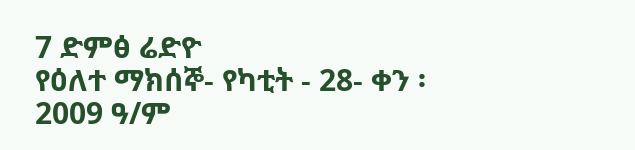7 ድምፅ ሬድዮ
የዕለተ ማክሰኞ- የካቲት - 28- ቀን ፡ 2009 ዓ/ም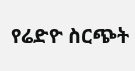የሬድዮ ስርጭት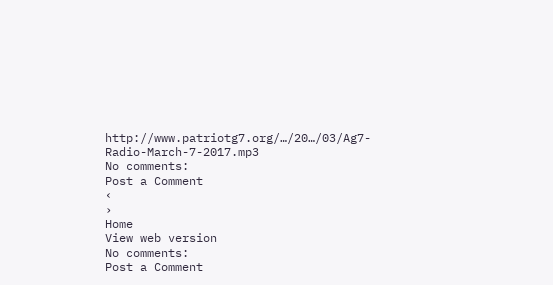http://www.patriotg7.org/…/20…/03/Ag7-Radio-March-7-2017.mp3
No comments:
Post a Comment
‹
›
Home
View web version
No comments:
Post a Comment